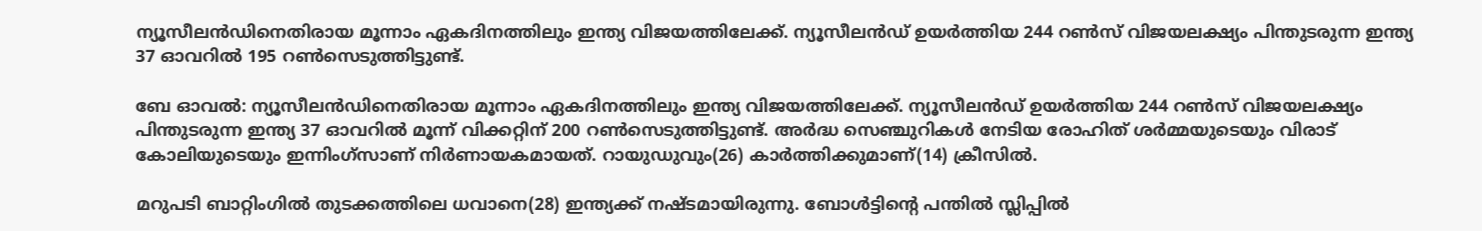ന്യൂസീലന്‍ഡിനെതിരായ മൂന്നാം ഏകദിനത്തിലും ഇന്ത്യ വിജയത്തിലേക്ക്. ന്യൂസീലന്‍ഡ് ഉയര്‍ത്തിയ 244 റണ്‍സ് വിജയലക്ഷ്യം പിന്തുടരുന്ന ഇന്ത്യ 37 ഓവറില്‍ 195 റണ്‍സെടുത്തിട്ടുണ്ട്.

ബേ ഓവല്‍: ന്യൂസീലന്‍ഡിനെതിരായ മൂന്നാം ഏകദിനത്തിലും ഇന്ത്യ വിജയത്തിലേക്ക്. ന്യൂസീലന്‍ഡ് ഉയര്‍ത്തിയ 244 റണ്‍സ് വിജയലക്ഷ്യം പിന്തുടരുന്ന ഇന്ത്യ 37 ഓവറില്‍ മൂന്ന് വിക്കറ്റിന് 200 റണ്‍സെടുത്തിട്ടുണ്ട്. അര്‍ദ്ധ സെഞ്ചുറികള്‍ നേടിയ രോഹിത് ശര്‍മ്മയുടെയും വിരാട് കോലിയുടെയും ഇന്നിംഗ്സാണ് നിര്‍ണായകമായത്. റായുഡുവും(26) കാര്‍ത്തിക്കുമാണ്(14) ക്രീസില്‍.

മറുപടി ബാറ്റിംഗില്‍ തുടക്കത്തിലെ ധവാനെ(28) ഇന്ത്യക്ക് നഷ്ടമായിരുന്നു. ബോള്‍ട്ടിന്‍റെ പന്തില്‍ സ്ലിപ്പില്‍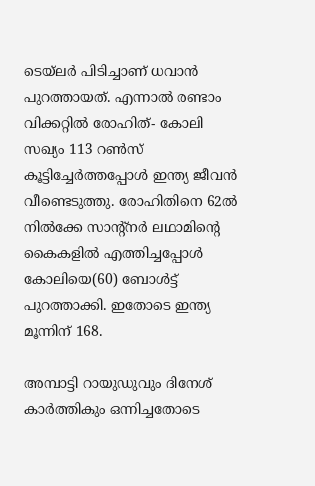ടെയ്‌ലര്‍ പിടിച്ചാണ് ധവാന്‍ പുറത്തായത്. എന്നാല്‍ രണ്ടാം വിക്കറ്റില്‍ രോഹിത്- കോലി സഖ്യം 113 റണ്‍സ് കൂട്ടിച്ചേര്‍ത്തപ്പോള്‍ ഇന്ത്യ ജീവന്‍ വീണ്ടെടുത്തു. രോഹിതിനെ 62ല്‍ നില്‍ക്കേ സാന്‍റ്നര്‍ ലഥാമിന്‍റെ കൈകളില്‍ എത്തിച്ചപ്പോള്‍ കോലിയെ(60) ബോള്‍ട്ട് പുറത്താക്കി. ഇതോടെ ഇന്ത്യ മൂന്നിന് 168.

അമ്പാട്ടി റായുഡുവും ദിനേശ് കാര്‍ത്തികും ഒന്നിച്ചതോടെ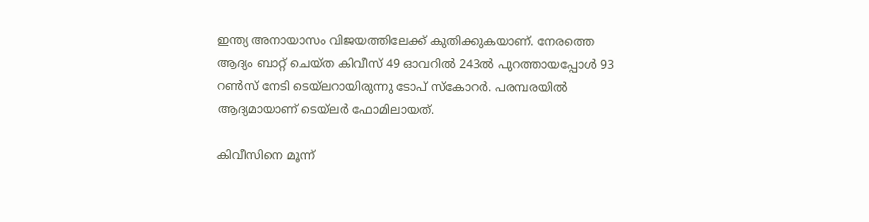ഇന്ത്യ അനായാസം വിജയത്തിലേക്ക് കുതിക്കുകയാണ്. നേരത്തെ ആദ്യം ബാറ്റ് ചെയ്ത കിവീസ് 49 ഓവറില്‍ 243ല്‍ പുറത്തായപ്പോള്‍ 93 റണ്‍സ് നേടി ടെയ്‌ലറായിരുന്നു ടോപ് സ്‌കോറര്‍. പരമ്പരയില്‍ ആദ്യമായാണ് ടെയ്‌ലര്‍ ഫോമിലായത്.

കിവീസിനെ മൂന്ന്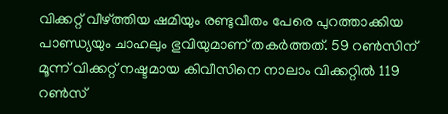വിക്കറ്റ് വീഴ്‌ത്തിയ ഷമിയും രണ്ടുവീതം പേരെ പുറത്താക്കിയ പാണ്ഡ്യയും ചാഹലും ഭുവിയുമാണ് തകര്‍ത്തത്. 59 റണ്‍സിന് മൂന്ന് വിക്കറ്റ് നഷ്ടമായ കിവീസിനെ നാലാം വിക്കറ്റില്‍ 119 റണ്‍സ്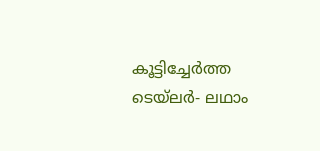കൂട്ടിച്ചേര്‍ത്ത ടെയ്‌ലര്‍- ലഥാം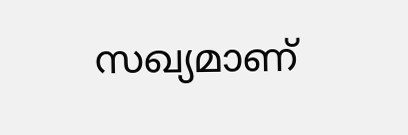സഖ്യമാണ്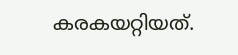കരകയറ്റിയത്.